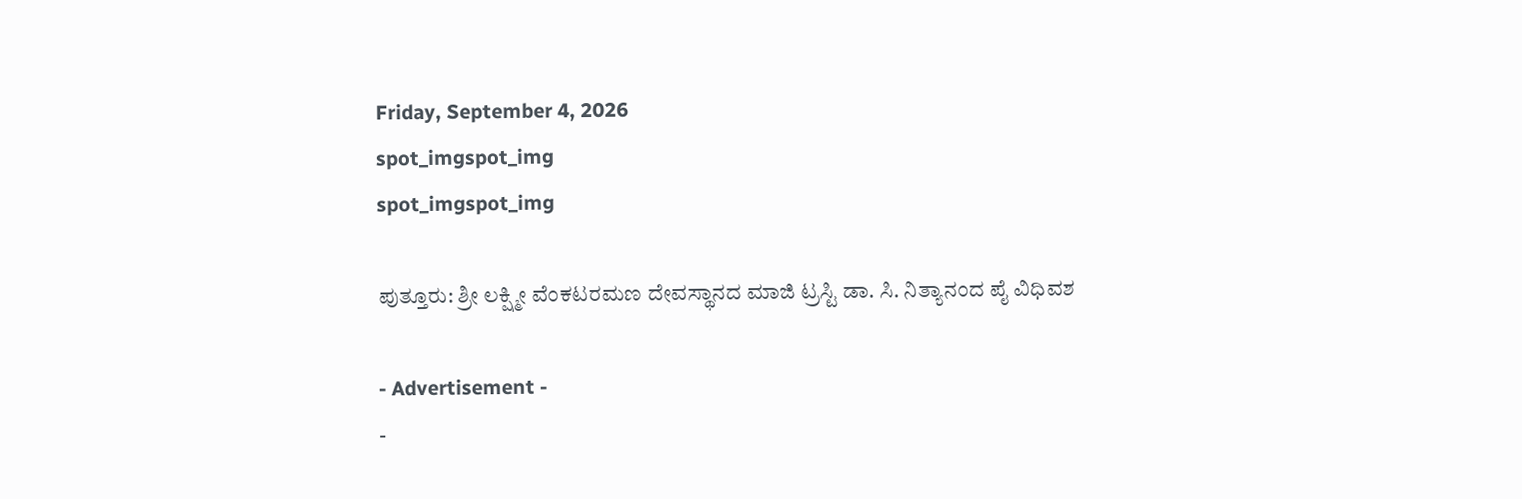Friday, September 4, 2026
spot_imgspot_img
spot_imgspot_img

ಪುತ್ತೂರು: ಶ್ರೀ ಲಕ್ಷ್ಮೀ ವೆಂಕಟರಮಣ ದೇವಸ್ಥಾನದ ಮಾಜಿ ಟ್ರಸ್ಟಿ ಡಾ. ಸಿ. ನಿತ್ಯಾನಂದ ಪೈ ವಿಧಿವಶ

- Advertisement -
-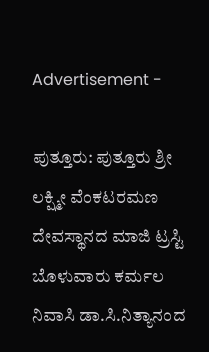Advertisement -

ಪುತ್ತೂರು: ಪುತ್ತೂರು ಶ್ರೀ ಲಕ್ಷ್ಮೀ ವೆಂಕಟರಮಣ ದೇವಸ್ಥಾನದ ಮಾಜಿ ಟ್ರಸ್ಟಿ ಬೊಳುವಾರು ಕರ್ಮಲ ನಿವಾಸಿ ಡಾ.ಸಿ.ನಿತ್ಯಾನಂದ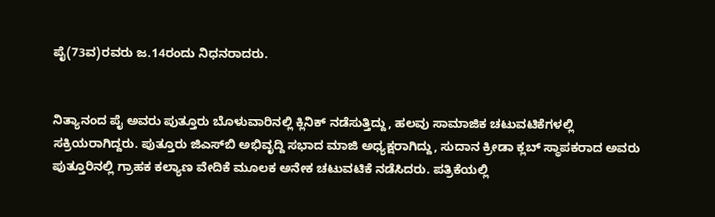ಪೈ(73ವ)ರವರು ಜ.14ರಂದು ನಿಧನರಾದರು.


ನಿತ್ಯಾನಂದ ಪೈ ಅವರು ಪುತ್ತೂರು ಬೊಳುವಾರಿನಲ್ಲಿ ಕ್ಲಿನಿಕ್ ನಡೆಸುತ್ತಿದ್ದು, ಹಲವು ಸಾಮಾಜಿಕ ಚಟುವಟಿಕೆಗಳಲ್ಲಿ ಸಕ್ರಿಯರಾಗಿದ್ದರು. ಪುತ್ತೂರು ಜಿಎಸ್‌ಬಿ ಅಭಿವೃದ್ದಿ ಸಭಾದ ಮಾಜಿ ಅಧ್ಯಕ್ಷರಾಗಿದ್ದು, ಸುದಾನ ಕ್ರೀಡಾ ಕ್ಲಬ್ ಸ್ಥಾಪಕರಾದ ಅವರು ಪುತ್ತೂರಿನಲ್ಲಿ ಗ್ರಾಹಕ ಕಲ್ಯಾಣ ವೇದಿಕೆ ಮೂಲಕ ಅನೇಕ ಚಟುವಟಿಕೆ ನಡೆಸಿದರು. ಪತ್ರಿಕೆಯಲ್ಲಿ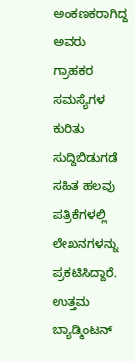ಅಂಕಣಕರಾಗಿದ್ದ ಅವರು ಗ್ರಾಹಕರ ಸಮಸ್ಯೆಗಳ ಕುರಿತು ಸುದ್ದಿಬಿಡುಗಡೆ ಸಹಿತ ಹಲವು ಪತ್ರಿಕೆಗಳಲ್ಲಿ ಲೇಖನಗಳನ್ನು ಪ್ರಕಟಿಸಿದ್ದಾರೆ. ಉತ್ತಮ ಬ್ಯಾಡ್ಮಿಂಟನ್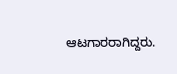ಆಟಗಾರರಾಗಿದ್ದರು.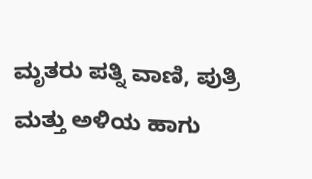ಮೃತರು ಪತ್ನಿ ವಾಣಿ, ಪುತ್ರಿ ಮತ್ತು ಅಳಿಯ ಹಾಗು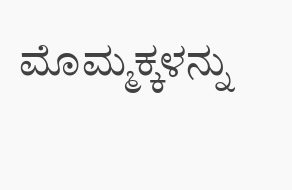ಮೊಮ್ಮಕ್ಕಳನ್ನು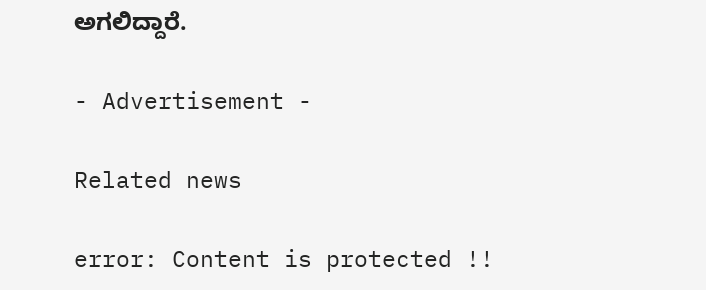ಅಗಲಿದ್ದಾರೆ.

- Advertisement -

Related news

error: Content is protected !!